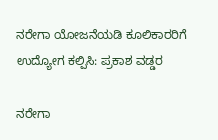ನರೇಗಾ ಯೋಜನೆಯಡಿ ಕೂಲಿಕಾರರಿಗೆ ಉದ್ಯೋಗ ಕಲ್ಪಿಸಿ: ಪ್ರಕಾಶ ವಡ್ಡರ

ನರೇಗಾ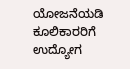ಯೋಜನೆಯಡಿ ಕೂಲಿಕಾರರಿಗೆ ಉದ್ಯೋಗ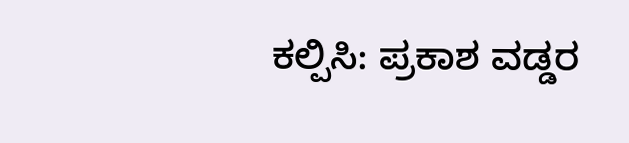ಕಲ್ಪಿಸಿ: ಪ್ರಕಾಶ ವಡ್ಡರ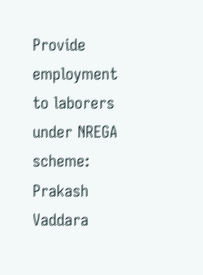Provide employment to laborers under NREGA scheme: Prakash Vaddara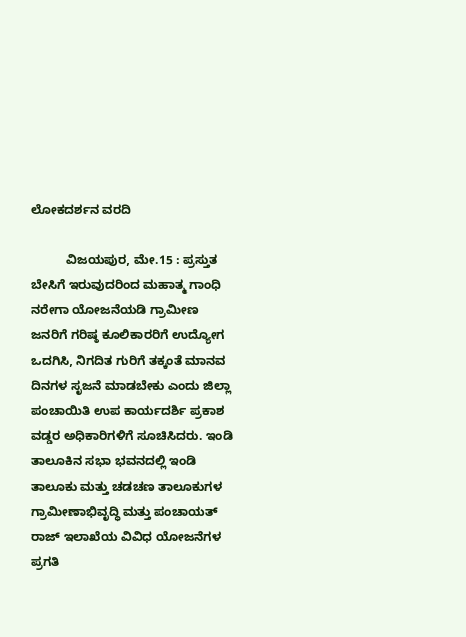ಲೋಕದರ್ಶನ ವರದಿ

          ವಿಜಯಪುರ, ಮೇ.15 : ಪ್ರಸ್ತುತ ಬೇಸಿಗೆ ಇರುವುದರಿಂದ ಮಹಾತ್ಮ ಗಾಂಧಿ ನರೇಗಾ ಯೋಜನೆಯಡಿ ಗ್ರಾಮೀಣ ಜನರಿಗೆ ಗರಿಷ್ಠ ಕೂಲಿಕಾರರಿಗೆ ಉದ್ಯೋಗ ಒದಗಿಸಿ, ನಿಗದಿತ ಗುರಿಗೆ ತಕ್ಕಂತೆ ಮಾನವ ದಿನಗಳ ಸೃಜನೆ ಮಾಡಬೇಕು ಎಂದು ಜಿಲ್ಲಾ ಪಂಚಾಯಿತಿ ಉಪ ಕಾರ್ಯದರ್ಶಿ ಪ್ರಕಾಶ ವಡ್ಡರ ಅಧಿಕಾರಿಗಳಿಗೆ ಸೂಚಿಸಿದರು. ಇಂಡಿ ತಾಲೂಕಿನ ಸಭಾ ಭವನದಲ್ಲಿ ಇಂಡಿ ತಾಲೂಕು ಮತ್ತು ಚಡಚಣ ತಾಲೂಕುಗಳ ಗ್ರಾಮೀಣಾಭಿವೃದ್ಧಿ ಮತ್ತು ಪಂಚಾಯತ್ ರಾಜ್ ಇಲಾಖೆಯ ವಿವಿಧ ಯೋಜನೆಗಳ ಪ್ರಗತಿ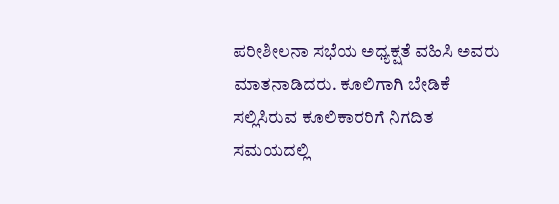ಪರೀಶೀಲನಾ ಸಭೆಯ ಅಧ್ಯಕ್ಷತೆ ವಹಿಸಿ ಅವರು ಮಾತನಾಡಿದರು. ಕೂಲಿಗಾಗಿ ಬೇಡಿಕೆ ಸಲ್ಲಿಸಿರುವ ಕೂಲಿಕಾರರಿಗೆ ನಿಗದಿತ ಸಮಯದಲ್ಲಿ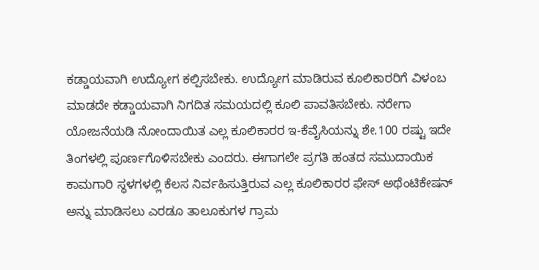ಕಡ್ಡಾಯವಾಗಿ ಉದ್ಯೋಗ ಕಲ್ಪಿಸಬೇಕು. ಉದ್ಯೋಗ ಮಾಡಿರುವ ಕೂಲಿಕಾರರಿಗೆ ವಿಳಂಬ ಮಾಡದೇ ಕಡ್ಡಾಯವಾಗಿ ನಿಗದಿತ ಸಮಯದಲ್ಲಿ ಕೂಲಿ ಪಾವತಿಸಬೇಕು. ನರೇಗಾ ಯೋಜನೆಯಡಿ ನೋಂದಾಯಿತ ಎಲ್ಲ ಕೂಲಿಕಾರರ ಇ-ಕೆವೈಸಿಯನ್ನು ಶೇ.100 ರಷ್ಟು ಇದೇ ತಿಂಗಳಲ್ಲಿ ಪೂರ್ಣಗೊಳಿಸಬೇಕು ಎಂದರು. ಈಗಾಗಲೇ ಪ್ರಗತಿ ಹಂತದ ಸಮುದಾಯಿಕ ಕಾಮಗಾರಿ ಸ್ಥಳಗಳಲ್ಲಿ ಕೆಲಸ ನಿರ್ವಹಿಸುತ್ತಿರುವ ಎಲ್ಲ ಕೂಲಿಕಾರರ ಫೇಸ್ ಅಥೆಂಟಿಕೇಷನ್ ಅನ್ನು ಮಾಡಿಸಲು ಎರಡೂ ತಾಲೂಕುಗಳ ಗ್ರಾಮ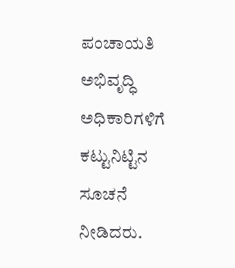ಪಂಚಾಯತಿ ಅಭಿವೃದ್ಧಿ ಅಧಿಕಾರಿಗಳಿಗೆ ಕಟ್ಟುನಿಟ್ಟಿನ ಸೂಚನೆ ನೀಡಿದರು.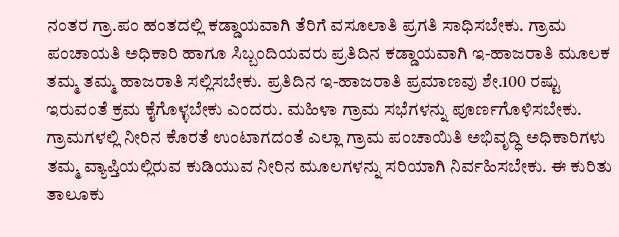ನಂತರ ಗ್ರಾ.ಪಂ ಹಂತದಲ್ಲಿ ಕಡ್ಡಾಯವಾಗಿ ತೆರಿಗೆ ವಸೂಲಾತಿ ಪ್ರಗತಿ ಸಾಧಿಸಬೇಕು. ಗ್ರಾಮ ಪಂಚಾಯತಿ ಅಧಿಕಾರಿ ಹಾಗೂ ಸಿಬ್ಬಂದಿಯವರು ಪ್ರತಿದಿನ ಕಡ್ಡಾಯವಾಗಿ ಇ-ಹಾಜರಾತಿ ಮೂಲಕ ತಮ್ಮ ತಮ್ಮ ಹಾಜರಾತಿ ಸಲ್ಲಿಸಬೇಕು. ಪ್ರತಿದಿನ ಇ-ಹಾಜರಾತಿ ಪ್ರಮಾಣವು ಶೇ.100 ರಷ್ಟು ಇರುವಂತೆ ಕ್ರಮ ಕೈಗೊಳ್ಳಬೇಕು ಎಂದರು. ಮಹಿಳಾ ಗ್ರಾಮ ಸಭೆಗಳನ್ನು ಪೂರ್ಣಗೊಳಿಸಬೇಕು. ಗ್ರಾಮಗಳಲ್ಲಿ ನೀರಿನ ಕೊರತೆ ಉಂಟಾಗದಂತೆ ಎಲ್ಲಾ ಗ್ರಾಮ ಪಂಚಾಯಿತಿ ಅಭಿವೃದ್ಧಿ ಅಧಿಕಾರಿಗಳು ತಮ್ಮ ವ್ಯಾಪ್ತಿಯಲ್ಲಿರುವ ಕುಡಿಯುವ ನೀರಿನ ಮೂಲಗಳನ್ನು ಸರಿಯಾಗಿ ನಿರ್ವಹಿಸಬೇಕು. ಈ ಕುರಿತು ತಾಲೂಕು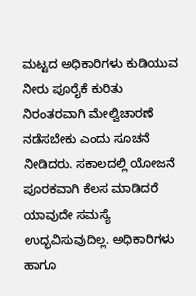ಮಟ್ಟದ ಅಧಿಕಾರಿಗಳು ಕುಡಿಯುವ ನೀರು ಪೂರೈಕೆ ಕುರಿತು ನಿರಂತರವಾಗಿ ಮೇಲ್ವಿಚಾರಣೆ ನಡೆಸಬೇಕು ಎಂದು ಸೂಚನೆ ನೀಡಿದರು. ಸಕಾಲದಲ್ಲಿ ಯೋಜನೆ ಪೂರಕವಾಗಿ ಕೆಲಸ ಮಾಡಿದರೆ ಯಾವುದೇ ಸಮಸ್ಯೆ ಉದ್ಭವಿಸುವುದಿಲ್ಲ. ಅಧಿಕಾರಿಗಳು ಹಾಗೂ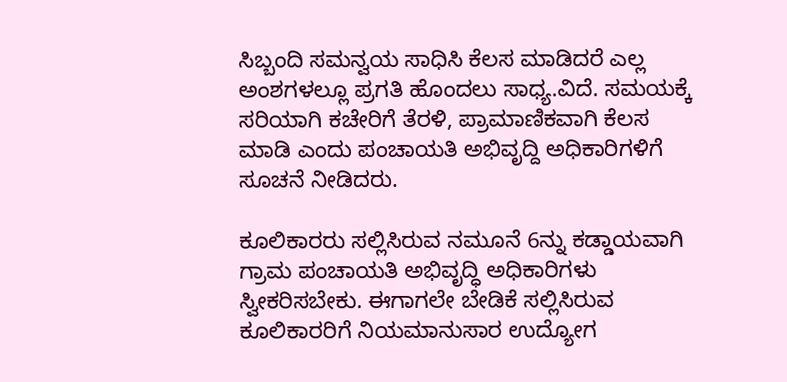ಸಿಬ್ಬಂದಿ ಸಮನ್ವಯ ಸಾಧಿಸಿ ಕೆಲಸ ಮಾಡಿದರೆ ಎಲ್ಲ ಅಂಶಗಳಲ್ಲೂ ಪ್ರಗತಿ ಹೊಂದಲು ಸಾಧ್ಯ.ವಿದೆ. ಸಮಯಕ್ಕೆ ಸರಿಯಾಗಿ ಕಚೇರಿಗೆ ತೆರಳಿ, ಪ್ರಾಮಾಣಿಕವಾಗಿ ಕೆಲಸ ಮಾಡಿ ಎಂದು ಪಂಚಾಯತಿ ಅಭಿವೃದ್ದಿ ಅಧಿಕಾರಿಗಳಿಗೆ ಸೂಚನೆ ನೀಡಿದರು.

ಕೂಲಿಕಾರರು ಸಲ್ಲಿಸಿರುವ ನಮೂನೆ 6ನ್ನು ಕಡ್ಡಾಯವಾಗಿ ಗ್ರಾಮ ಪಂಚಾಯತಿ ಅಭಿವೃದ್ಧಿ ಅಧಿಕಾರಿಗಳು ಸ್ವೀಕರಿಸಬೇಕು. ಈಗಾಗಲೇ ಬೇಡಿಕೆ ಸಲ್ಲಿಸಿರುವ ಕೂಲಿಕಾರರಿಗೆ ನಿಯಮಾನುಸಾರ ಉದ್ಯೋಗ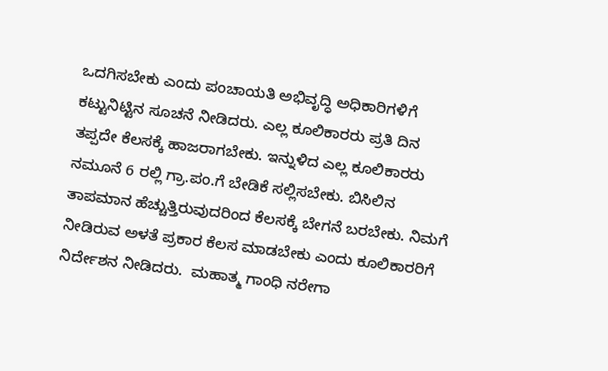ಒದಗಿಸಬೇಕು ಎಂದು ಪಂಚಾಯತಿ ಅಭಿವೃದ್ಧಿ ಅಧಿಕಾರಿಗಳಿಗೆ ಕಟ್ಟುನಿಟ್ಟಿನ ಸೂಚನೆ ನೀಡಿದರು. ಎಲ್ಲ ಕೂಲಿಕಾರರು ಪ್ರತಿ ದಿನ ತಪ್ಪದೇ ಕೆಲಸಕ್ಕೆ ಹಾಜರಾಗಬೇಕು. ಇನ್ನುಳಿದ ಎಲ್ಲ ಕೂಲಿಕಾರರು ನಮೂನೆ 6 ರಲ್ಲಿ ಗ್ರಾ.ಪಂ.ಗೆ ಬೇಡಿಕೆ ಸಲ್ಲಿಸಬೇಕು. ಬಿಸಿಲಿನ ತಾಪಮಾನ ಹೆಚ್ಚುತ್ತಿರುವುದರಿಂದ ಕೆಲಸಕ್ಕೆ ಬೇಗನೆ ಬರಬೇಕು. ನಿಮಗೆ ನೀಡಿರುವ ಅಳತೆ ಪ್ರಕಾರ ಕೆಲಸ ಮಾಡಬೇಕು ಎಂದು ಕೂಲಿಕಾರರಿಗೆ ನಿರ್ದೇಶನ ನೀಡಿದರು.  ಮಹಾತ್ಮ ಗಾಂಧಿ ನರೇಗಾ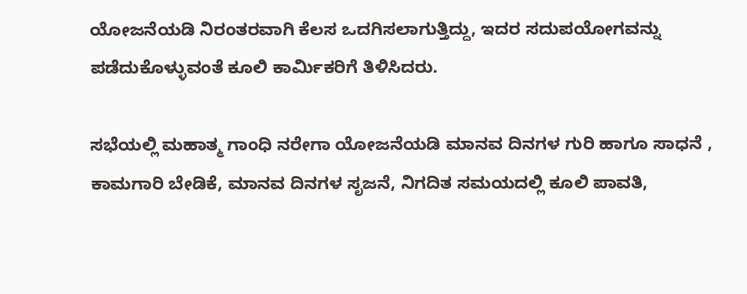ಯೋಜನೆಯಡಿ ನಿರಂತರವಾಗಿ ಕೆಲಸ ಒದಗಿಸಲಾಗುತ್ತಿದ್ದು, ಇದರ ಸದುಪಯೋಗವನ್ನು ಪಡೆದುಕೊಳ್ಳುವಂತೆ ಕೂಲಿ ಕಾರ್ಮಿಕರಿಗೆ ತಿಳಿಸಿದರು.

ಸಭೆಯಲ್ಲಿ ಮಹಾತ್ಮ ಗಾಂಧಿ ನರೇಗಾ ಯೋಜನೆಯಡಿ ಮಾನವ ದಿನಗಳ ಗುರಿ ಹಾಗೂ ಸಾಧನೆ , ಕಾಮಗಾರಿ ಬೇಡಿಕೆ, ಮಾನವ ದಿನಗಳ ಸೃಜನೆ, ನಿಗದಿತ ಸಮಯದಲ್ಲಿ ಕೂಲಿ ಪಾವತಿ,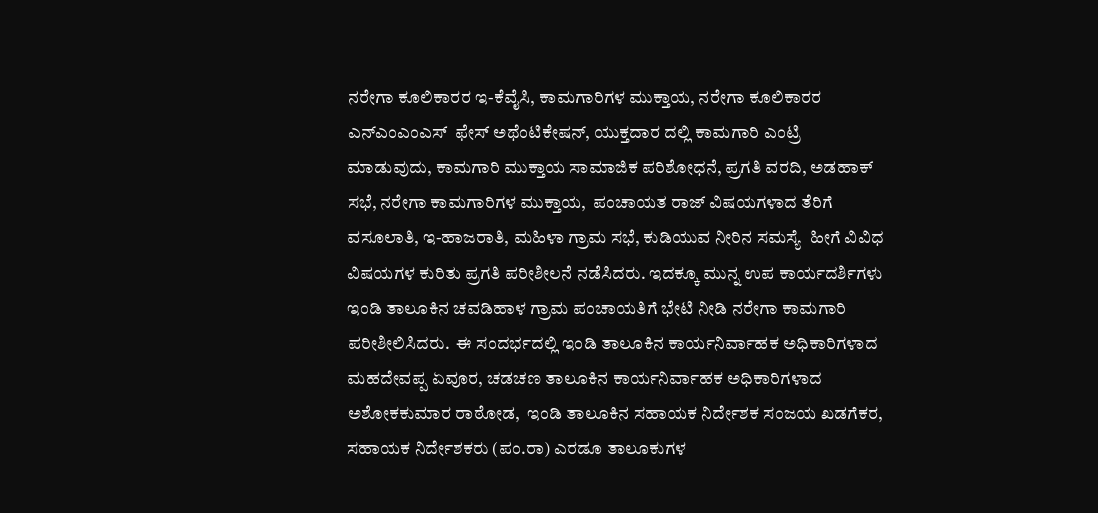ನರೇಗಾ ಕೂಲಿಕಾರರ ಇ-ಕೆವೈಸಿ, ಕಾಮಗಾರಿಗಳ ಮುಕ್ತಾಯ, ನರೇಗಾ ಕೂಲಿಕಾರರ ಎನ್‌ಎಂಎಂಎಸ್  ಫೇಸ್ ಅಥೆಂಟಿಕೇಷನ್, ಯುಕ್ತದಾರ ದಲ್ಲಿ ಕಾಮಗಾರಿ ಎಂಟ್ರಿ ಮಾಡುವುದು, ಕಾಮಗಾರಿ ಮುಕ್ತಾಯ ಸಾಮಾಜಿಕ ಪರಿಶೋಧನೆ, ಪ್ರಗತಿ ವರದಿ, ಅಡಹಾಕ್ ಸಭೆ, ನರೇಗಾ ಕಾಮಗಾರಿಗಳ ಮುಕ್ತಾಯ,  ಪಂಚಾಯತ ರಾಜ್ ವಿಷಯಗಳಾದ ತೆರಿಗೆ ವಸೂಲಾತಿ, ಇ-ಹಾಜರಾತಿ, ಮಹಿಳಾ ಗ್ರಾಮ ಸಭೆ, ಕುಡಿಯುವ ನೀರಿನ ಸಮಸ್ಯೆ  ಹೀಗೆ ವಿವಿಧ ವಿಷಯಗಳ ಕುರಿತು ಪ್ರಗತಿ ಪರೀಶೀಲನೆ ನಡೆಸಿದರು. ಇದಕ್ಕೂ ಮುನ್ನ ಉಪ ಕಾರ್ಯದರ್ಶಿಗಳು ಇಂಡಿ ತಾಲೂಕಿನ ಚವಡಿಹಾಳ ಗ್ರಾಮ ಪಂಚಾಯತಿಗೆ ಭೇಟಿ ನೀಡಿ ನರೇಗಾ ಕಾಮಗಾರಿ ಪರೀಶೀಲಿಸಿದರು.  ಈ ಸಂದರ್ಭದಲ್ಲಿ ಇಂಡಿ ತಾಲೂಕಿನ ಕಾರ್ಯನಿರ್ವಾಹಕ ಅಧಿಕಾರಿಗಳಾದ ಮಹದೇವಪ್ಪ ಏವೂರ, ಚಡಚಣ ತಾಲೂಕಿನ ಕಾರ್ಯನಿರ್ವಾಹಕ ಅಧಿಕಾರಿಗಳಾದ ಅಶೋಕಕುಮಾರ ರಾಠೋಡ,  ಇಂಡಿ ತಾಲೂಕಿನ ಸಹಾಯಕ ನಿರ್ದೇಶಕ ಸಂಜಯ ಖಡಗೆಕರ, ಸಹಾಯಕ ನಿರ್ದೇಶಕರು (ಪಂ.ರಾ) ಎರಡೂ ತಾಲೂಕುಗಳ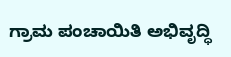ಗ್ರಾಮ ಪಂಚಾಯಿತಿ ಅಭಿವೃದ್ಧಿ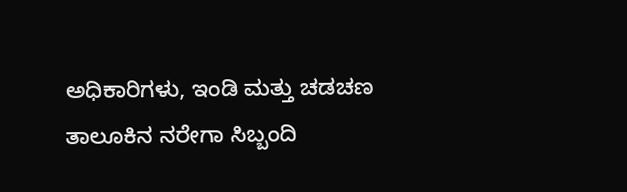ಅಧಿಕಾರಿಗಳು, ಇಂಡಿ ಮತ್ತು ಚಡಚಣ ತಾಲೂಕಿನ ನರೇಗಾ ಸಿಬ್ಬಂದಿ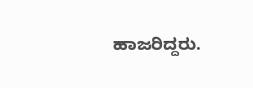ಹಾಜರಿದ್ದರು.